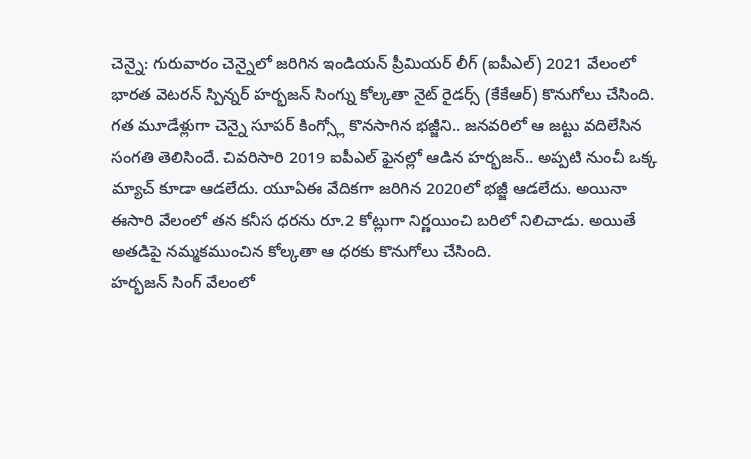చెన్నై: గురువారం చెన్నైలో జరిగిన ఇండియన్ ప్రీమియర్ లీగ్ (ఐపీఎల్) 2021 వేలంలో భారత వెటరన్ స్పిన్నర్ హర్భజన్ సింగ్ను కోల్కతా నైట్ రైడర్స్ (కేకేఆర్) కొనుగోలు చేసింది. గత మూడేళ్లుగా చెన్నై సూపర్ కింగ్స్లో కొనసాగిన భజ్జీని.. జనవరిలో ఆ జట్టు వదిలేసిన సంగతి తెలిసిందే. చివరిసారి 2019 ఐపీఎల్ ఫైనల్లో ఆడిన హర్భజన్.. అప్పటి నుంచీ ఒక్క మ్యాచ్ కూడా ఆడలేదు. యూఏఈ వేదికగా జరిగిన 2020లో భజ్జీ ఆడలేదు. అయినా ఈసారి వేలంలో తన కనీస ధరను రూ.2 కోట్లుగా నిర్ణయించి బరిలో నిలిచాడు. అయితే అతడిపై నమ్మకముంచిన కోల్కతా ఆ ధరకు కొనుగోలు చేసింది.
హర్భజన్ సింగ్ వేలంలో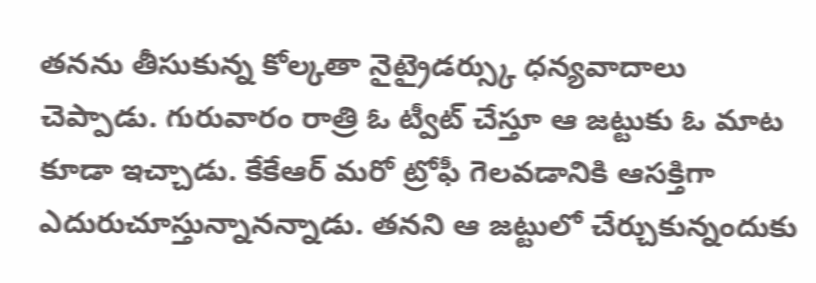తనను తీసుకున్న కోల్కతా నైట్రైడర్స్కు ధన్యవాదాలు చెప్పాడు. గురువారం రాత్రి ఓ ట్వీట్ చేస్తూ ఆ జట్టుకు ఓ మాట కూడా ఇచ్చాడు. కేకేఆర్ మరో ట్రోఫీ గెలవడానికి ఆసక్తిగా ఎదురుచూస్తున్నానన్నాడు. తనని ఆ జట్టులో చేర్చుకున్నందుకు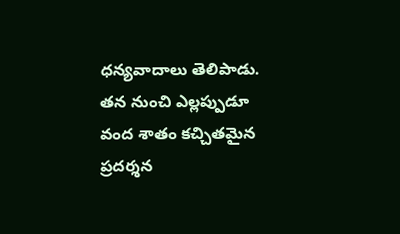ధన్యవాదాలు తెలిపాడు. తన నుంచి ఎల్లప్పుడూ వంద శాతం కచ్చితమైన ప్రదర్శన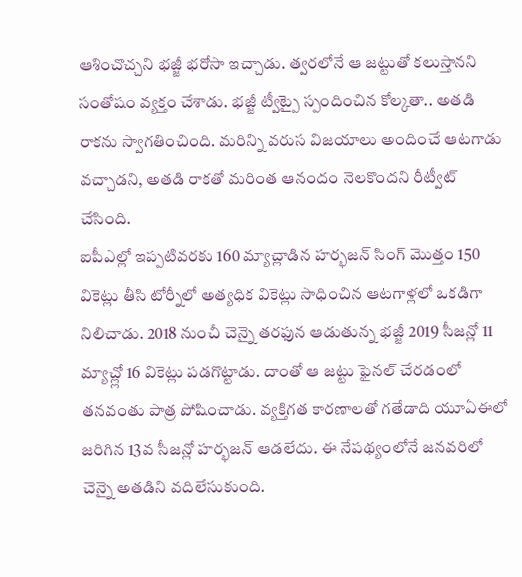ఆశించొచ్చని భజ్జీ భరోసా ఇచ్చాడు. త్వరలోనే ఆ జట్టుతో కలుస్తానని సంతోషం వ్యక్తం చేశాడు. భజ్జీ ట్వీట్పై స్పందించిన కోల్కతా.. అతడి రాకను స్వాగతించింది. మరిన్ని వరుస విజయాలు అందించే ఆటగాడు వచ్చాడని, అతడి రాకతో మరింత ఆనందం నెలకొందని రీట్వీట్ చేసింది.
ఐపీఎల్లో ఇప్పటివరకు 160 మ్యాచ్లాడిన హర్భజన్ సింగ్ మొత్తం 150 వికెట్లు తీసి టోర్నీలో అత్యధిక వికెట్లు సాధించిన ఆటగాళ్లలో ఒకడిగా నిలిచాడు. 2018 నుంచీ చెన్నై తరఫున ఆడుతున్న భజ్జీ 2019 సీజన్లో 11 మ్యాచ్ల్లో 16 వికెట్లు పడగొట్టాడు. దాంతో ఆ జట్టు ఫైనల్ చేరడంలో తనవంతు పాత్ర పోషించాడు. వ్యక్తిగత కారణాలతో గతేడాది యూఏఈలో జరిగిన 13వ సీజన్లో హర్భజన్ ఆడలేదు. ఈ నేపథ్యంలోనే జనవరిలో చెన్నై అతడిని వదిలేసుకుంది.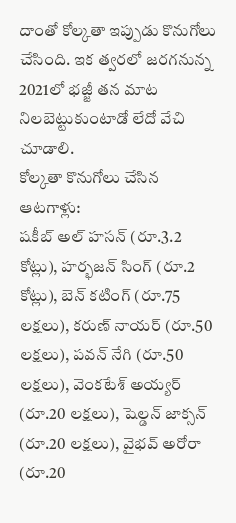దాంతో కోల్కతా ఇప్పుడు కొనుగోలు చేసింది. ఇక త్వరలో జరగనున్న 2021లో భజ్జీ తన మాట నిలబెట్టుకుంటాడో లేదో వేచి చూడాలి.
కోల్కతా కొనుగోలు చేసిన ఆటగాళ్లు:
షకీబ్ అల్ హసన్ (రూ.3.2 కోట్లు), హర్భజన్ సింగ్ (రూ.2 కోట్లు), బెన్ కటింగ్ (రూ.75 లక్షలు), కరుణ్ నాయర్ (రూ.50 లక్షలు), పవన్ నేగి (రూ.50 లక్షలు), వెంకటేశ్ అయ్యర్ (రూ.20 లక్షలు), షెల్డన్ జాక్సన్ (రూ.20 లక్షలు), వైభవ్ అరోరా (రూ.20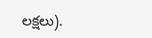లక్షలు).